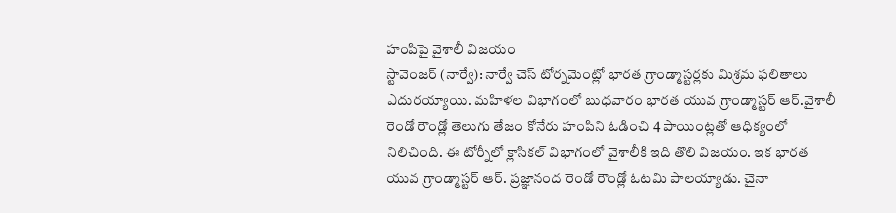హంపిపై వైశాలీ విజయం
స్టావెంజర్ (నార్వే): నార్వే చెస్ టోర్నమెంట్లో భారత గ్రాండ్మాస్టర్లకు మిశ్రమ ఫలితాలు ఎదురయ్యాయి. మహిళల విభాగంలో బుధవారం భారత యువ గ్రాండ్మాస్టర్ ఆర్.వైశాలీ రెండో రౌండ్లో తెలుగు తేజం కోనేరు హంపిని ఓడించి 4 పాయింట్లతో ఆధిక్యంలో నిలిచింది. ఈ టోర్నీలో క్లాసికల్ విభాగంలో వైశాలీకి ఇది తొలి విజయం. ఇక భారత యువ గ్రాండ్మాస్టర్ ఆర్. ప్రజ్ఞానంద రెండో రౌండ్లో ఓటమి పాలయ్యాడు. చైనా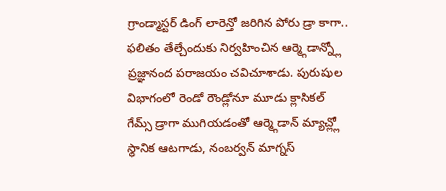గ్రాండ్మాస్టర్ డింగ్ లారెన్తో జరిగిన పోరు డ్రా కాగా.. ఫలితం తేల్చేందుకు నిర్వహించిన ఆర్మ్గెడాన్న్లో ప్రజ్ఞానంద పరాజయం చవిచూశాడు. పురుషుల విభాగంలో రెండో రౌండ్లోనూ మూడు క్లాసికల్ గేమ్స్ డ్రాగా ముగియడంతో ఆర్మ్గెడాన్ మ్యాచ్ల్లో స్థానిక ఆటగాడు, నంబర్వన్ మాగ్నస్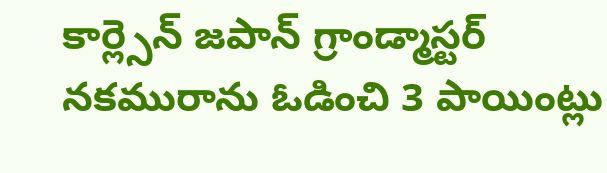కార్ల్సెన్ జపాన్ గ్రాండ్మాస్టర్ నకమురాను ఓడించి 3 పాయింట్లు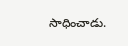సాధించాడు.